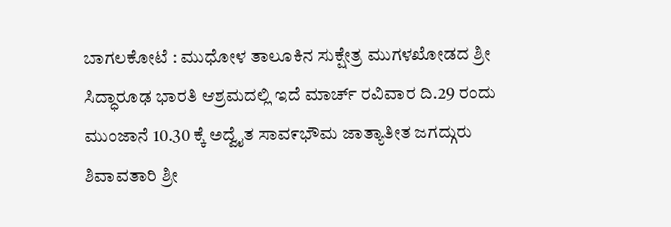ಬಾಗಲಕೋಟೆ : ಮುಧೋಳ ತಾಲೂಕಿನ ಸುಕ್ಷೇತ್ರ ಮುಗಳಖೋಡದ ಶ್ರೀ ಸಿದ್ಧಾರೂಢ ಭಾರತಿ ಆಶ್ರಮದಲ್ಲಿ ಇದೆ ಮಾರ್ಚ್ ರವಿವಾರ ದಿ.29 ರಂದು ಮುಂಜಾನೆ 10.30 ಕ್ಕೆ ಅದ್ವೈತ ಸಾವ೯ಭೌಮ ಜಾತ್ಯಾತೀತ ಜಗದ್ಗುರು ಶಿವಾವತಾರಿ ಶ್ರೀ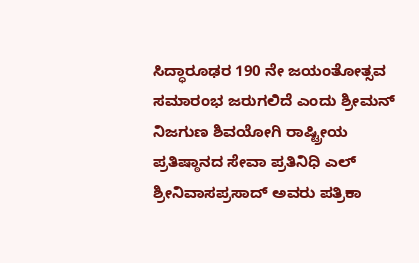ಸಿದ್ಧಾರೂಢರ 190 ನೇ ಜಯಂತೋತ್ಸವ ಸಮಾರಂಭ ಜರುಗಲಿದೆ ಎಂದು ಶ್ರೀಮನ್ ನಿಜಗುಣ ಶಿವಯೋಗಿ ರಾಷ್ಟ್ರೀಯ ಪ್ರತಿಷ್ಠಾನದ ಸೇವಾ ಪ್ರತಿನಿಧಿ ಎಲ್ ಶ್ರೀನಿವಾಸಪ್ರಸಾದ್ ಅವರು ಪತ್ರಿಕಾ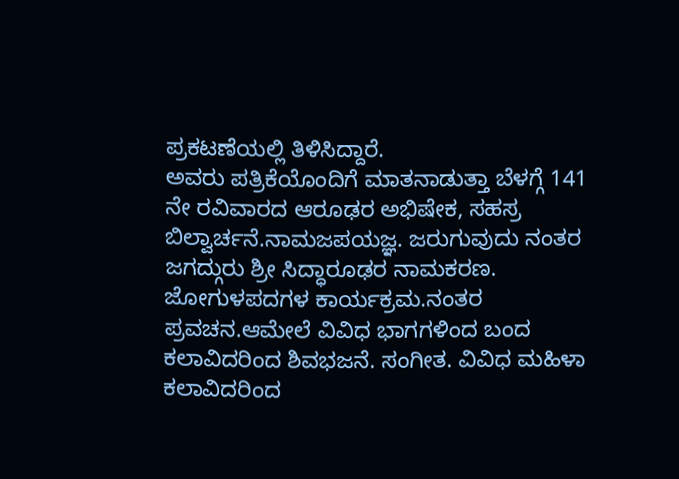ಪ್ರಕಟಣೆಯಲ್ಲಿ ತಿಳಿಸಿದ್ದಾರೆ.
ಅವರು ಪತ್ರಿಕೆಯೊಂದಿಗೆ ಮಾತನಾಡುತ್ತಾ ಬೆಳಗ್ಗೆ 141 ನೇ ರವಿವಾರದ ಆರೂಢರ ಅಭಿಷೇಕ, ಸಹಸ್ರ ಬಿಲ್ವಾರ್ಚನೆ.ನಾಮಜಪಯಜ್ಞ. ಜರುಗುವುದು ನಂತರ ಜಗದ್ಗುರು ಶ್ರೀ ಸಿದ್ಧಾರೂಢರ ನಾಮಕರಣ. ಜೋಗುಳಪದಗಳ ಕಾರ್ಯಕ್ರಮ.ನಂತರ ಪ್ರವಚನ.ಆಮೇಲೆ ವಿವಿಧ ಭಾಗಗಳಿಂದ ಬಂದ ಕಲಾವಿದರಿಂದ ಶಿವಭಜನೆ. ಸಂಗೀತ. ವಿವಿಧ ಮಹಿಳಾ ಕಲಾವಿದರಿಂದ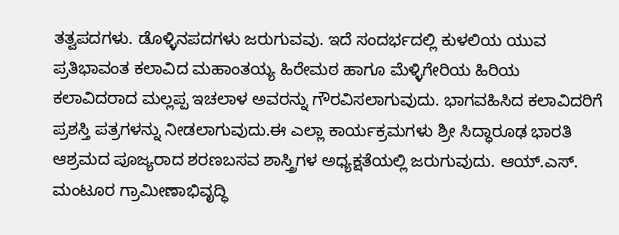ತತ್ವಪದಗಳು. ಡೊಳ್ಳಿನಪದಗಳು ಜರುಗುವವು. ಇದೆ ಸಂದರ್ಭದಲ್ಲಿ ಕುಳಲಿಯ ಯುವ ಪ್ರತಿಭಾವಂತ ಕಲಾವಿದ ಮಹಾಂತಯ್ಯ ಹಿರೇಮಠ ಹಾಗೂ ಮೆಳ್ಳಿಗೇರಿಯ ಹಿರಿಯ ಕಲಾವಿದರಾದ ಮಲ್ಲಪ್ಪ ಇಚಲಾಳ ಅವರನ್ನು ಗೌರವಿಸಲಾಗುವುದು. ಭಾಗವಹಿಸಿದ ಕಲಾವಿದರಿಗೆ ಪ್ರಶಸ್ತಿ ಪತ್ರಗಳನ್ನು ನೀಡಲಾಗುವುದು.ಈ ಎಲ್ಲಾ ಕಾರ್ಯಕ್ರಮಗಳು ಶ್ರೀ ಸಿದ್ಧಾರೂಢ ಭಾರತಿ ಆಶ್ರಮದ ಪೂಜ್ಯರಾದ ಶರಣಬಸವ ಶಾಸ್ತ್ರಿಗಳ ಅಧ್ಯಕ್ಷತೆಯಲ್ಲಿ ಜರುಗುವುದು. ಆಯ್.ಎಸ್. ಮಂಟೂರ ಗ್ರಾಮೀಣಾಭಿವೃದ್ಧಿ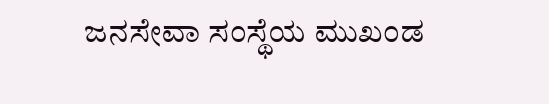ಜನಸೇವಾ ಸಂಸ್ಥೆಯ ಮುಖಂಡ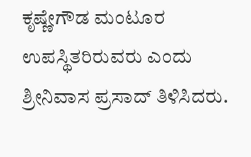ಕೃಷ್ಣೇಗೌಡ ಮಂಟೂರ ಉಪಸ್ಥಿತರಿರುವರು ಎಂದು ಶ್ರೀನಿವಾಸ ಪ್ರಸಾದ್ ತಿಳಿಸಿದರು.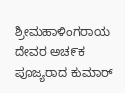ಶ್ರೀಮಹಾಳಿಂಗರಾಯ ದೇವರ ಅಚ೯ಕ ಪೂಜ್ಯರಾದ ಕುಮಾರ್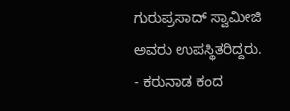ಗುರುಪ್ರಸಾದ್ ಸ್ವಾಮೀಜಿ ಅವರು ಉಪಸ್ಥಿತರಿದ್ದರು.
- ಕರುನಾಡ ಕಂದ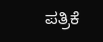ಪತ್ರಿಕೆ